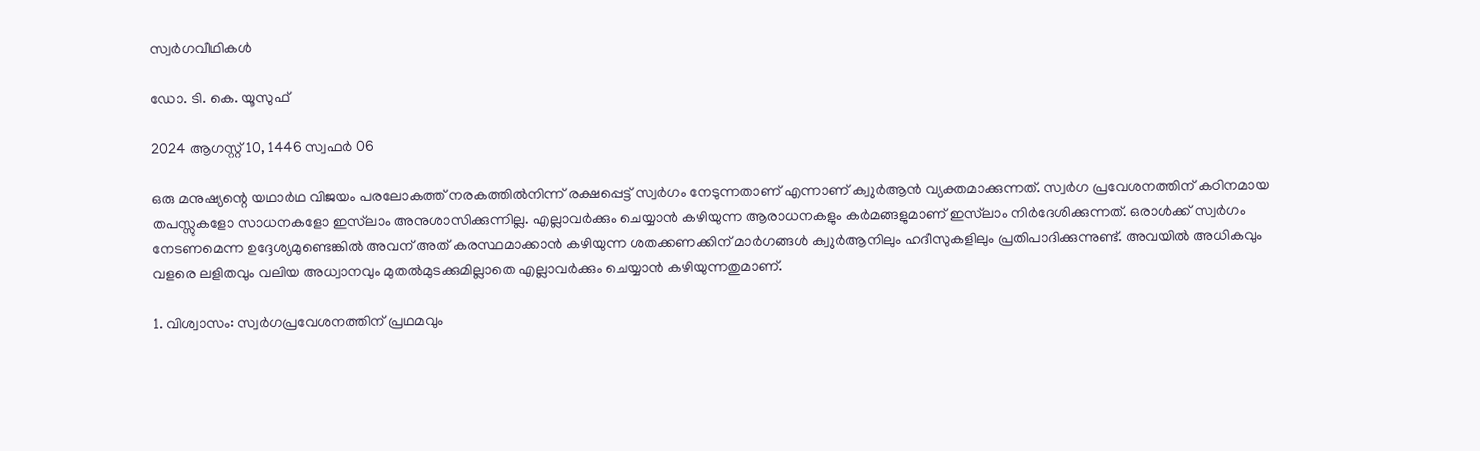സ്വർഗവീഥികൾ

ഡോ. ടി. കെ. യൂസുഫ്

2024 ആഗസ്റ്റ് 10, 1446 സ്വഫർ 06

ഒരു മനുഷ്യന്റെ യഥാർഥ വിജയം പരലോകത്ത് നരകത്തിൽനിന്ന് രക്ഷപ്പെട്ട് സ്വർഗം നേടുന്നതാണ് എന്നാണ് ക്വുർആൻ വ്യക്തമാക്കുന്നത്. സ്വർഗ പ്രവേശനത്തിന് കഠിനമായ തപസ്സുകളോ സാധനകളോ ഇസ്‌ലാം അനുശാസിക്കുന്നില്ല. എല്ലാവർക്കും ചെയ്യാൻ കഴിയുന്ന ആരാധനകളും കർമങ്ങളുമാണ് ഇസ്‌ലാം നിർദേശിക്കുന്നത്. ഒരാൾക്ക് സ്വർഗം നേടണമെന്ന ഉദ്ദേശ്യമുണ്ടെങ്കിൽ അവന് അത് കരസ്ഥമാക്കാൻ കഴിയുന്ന ശതക്കണക്കിന് മാർഗങ്ങൾ ക്വുർആനിലും ഹദീസുകളിലും പ്രതിപാദിക്കുന്നുണ്ട്. അവയിൽ അധികവും വളരെ ലളിതവും വലിയ അധ്വാനവും മുതൽമുടക്കുമില്ലാതെ എല്ലാവർക്കും ചെയ്യാൻ കഴിയുന്നതുമാണ്.

1. വിശ്വാസം: സ്വർഗപ്രവേശനത്തിന് പ്രഥമവും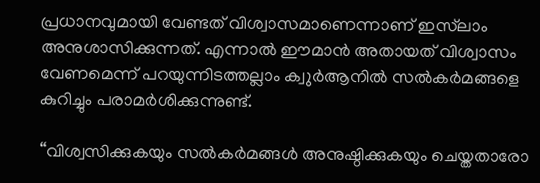പ്രധാനവുമായി വേണ്ടത് വിശ്വാസമാണെന്നാണ് ഇസ്‌ലാം അനുശാസിക്കുന്നത്. എന്നാൽ ഈമാൻ അതായത് വിശ്വാസം വേണമെന്ന് പറയുന്നിടത്തല്ലാം ക്വുർആനിൽ സൽകർമങ്ങളെ കുറിച്ചും പരാമർശിക്കുന്നുണ്ട്.

“വിശ്വസിക്കുകയും സൽകർമങ്ങൾ അനുഷ്ഠിക്കുകയും ചെയ്തതാരോ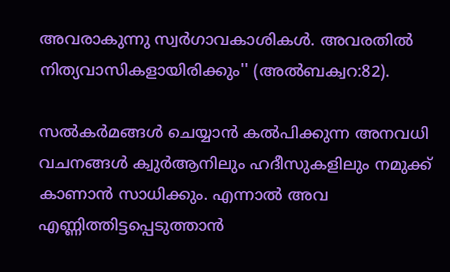അവരാകുന്നു സ്വർഗാവകാശികൾ. അവരതിൽ നിത്യവാസികളായിരിക്കും'' (അൽബക്വറ:82).

സൽകർമങ്ങൾ ചെയ്യാൻ കൽപിക്കുന്ന അനവധി വചനങ്ങൾ ക്വുർആനിലും ഹദീസുകളിലും നമുക്ക് കാണാൻ സാധിക്കും. എന്നാൽ അവ എണ്ണിത്തിട്ടപ്പെടുത്താൻ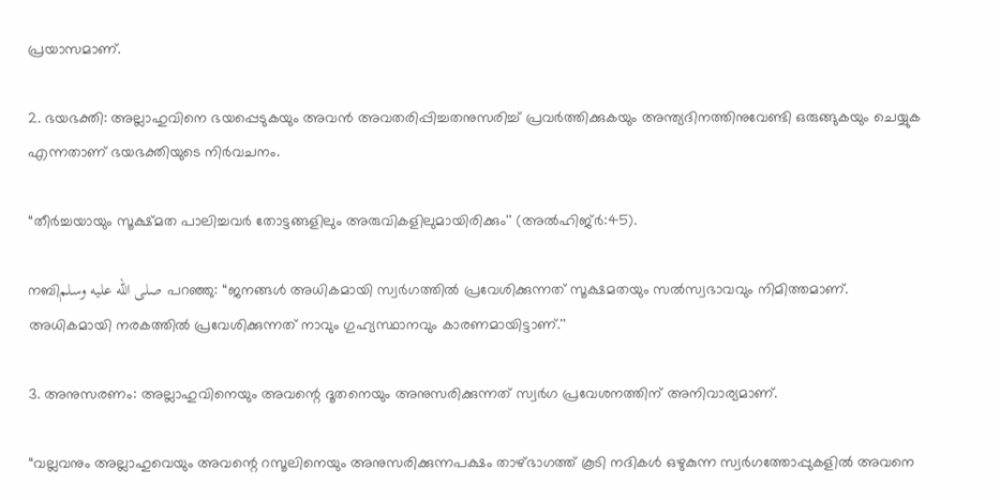പ്രയാസമാണ്.

2. ഭയഭക്തി: അല്ലാഹുവിനെ ഭയപ്പെടുകയും അവൻ അവതരിപ്പിച്ചതനുസരിച്ച് പ്രവർത്തിക്കുകയും അന്ത്യദിനത്തിനുവേണ്ടി ഒരുങ്ങുകയും ചെയ്യുക എന്നതാണ് ഭയഭക്തിയുടെ നിർവചനം.

“തീർച്ചയായും സൂക്ഷ്മത പാലിച്ചവർ തോട്ടങ്ങളിലും അരുവികളിലുമായിരിക്കും'' (അൽഹിജ്ർ:45).

നബിصلى الله عليه وسلم പറഞ്ഞു: “ജനങ്ങൾ അധികമായി സ്വർഗത്തിൽ പ്രവേശിക്കുന്നത് സൂക്ഷമതയും സൽസ്വഭാവവും നിമിത്തമാണ്. അധികമായി നരകത്തിൽ പ്രവേശിക്കുന്നത് നാവും ഗുഹ്യസ്ഥാനവും കാരണമായിട്ടാണ്.''

3. അനുസരണം: അല്ലാഹുവിനെയും അവന്റെ ദൂതനെയും അനുസരിക്കുന്നത് സ്വർഗ പ്രവേശനത്തിന് അനിവാര്യമാണ്.

“വല്ലവനും അല്ലാഹുവെയും അവന്റെ റസൂലിനെയും അനുസരിക്കുന്നപക്ഷം താഴ്ഭാഗത്ത് കൂടി നദികൾ ഒഴുകുന്ന സ്വർഗത്തോപ്പുകളിൽ അവനെ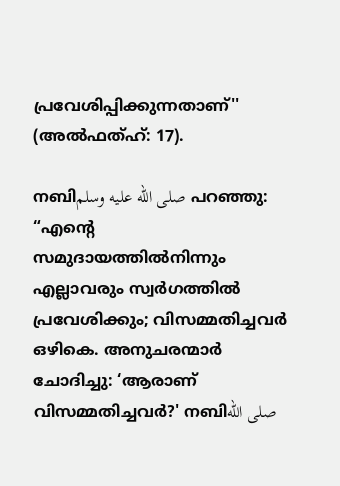പ്രവേശിപ്പിക്കുന്നതാണ്'' (അൽഫത്ഹ്: 17).

നബിصلى الله عليه وسلم പറഞ്ഞു: “എന്റെ സമുദായത്തിൽനിന്നും എല്ലാവരും സ്വർഗത്തിൽ പ്രവേശിക്കും; വിസമ്മതിച്ചവർ ഒഴികെ. അനുചരന്മാർ ചോദിച്ചു: ‘ആരാണ് വിസമ്മതിച്ചവർ?' നബിصلى الله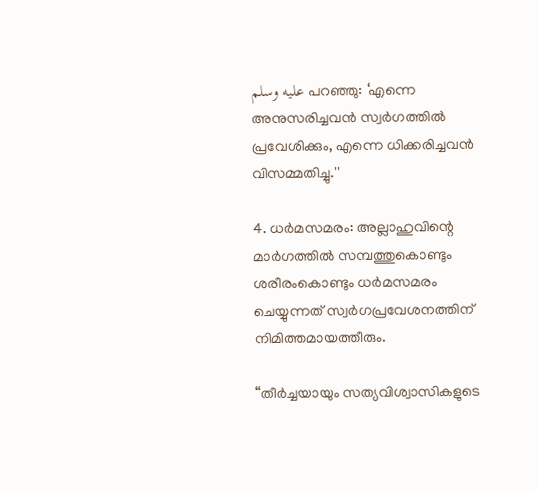عليه وسلم പറഞ്ഞു: ‘എന്നെ അനുസരിച്ചവൻ സ്വർഗത്തിൽ പ്രവേശിക്കും, എന്നെ ധിക്കരിച്ചവൻ വിസമ്മതിച്ചു.''

4. ധർമസമരം: അല്ലാഹുവിന്റെ മാർഗത്തിൽ സമ്പത്തുകൊണ്ടും ശരീരംകൊണ്ടും ധർമസമരം ചെയ്യുന്നത് സ്വർഗപ്രവേശനത്തിന് നിമിത്തമായത്തീരും.

“തീർച്ചയായും സത്യവിശ്വാസികളുടെ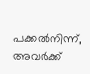പക്കൽനിന്ന്, അവർക്ക്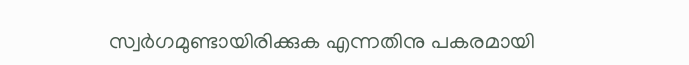സ്വർഗമുണ്ടായിരിക്കുക എന്നതിനു പകരമായി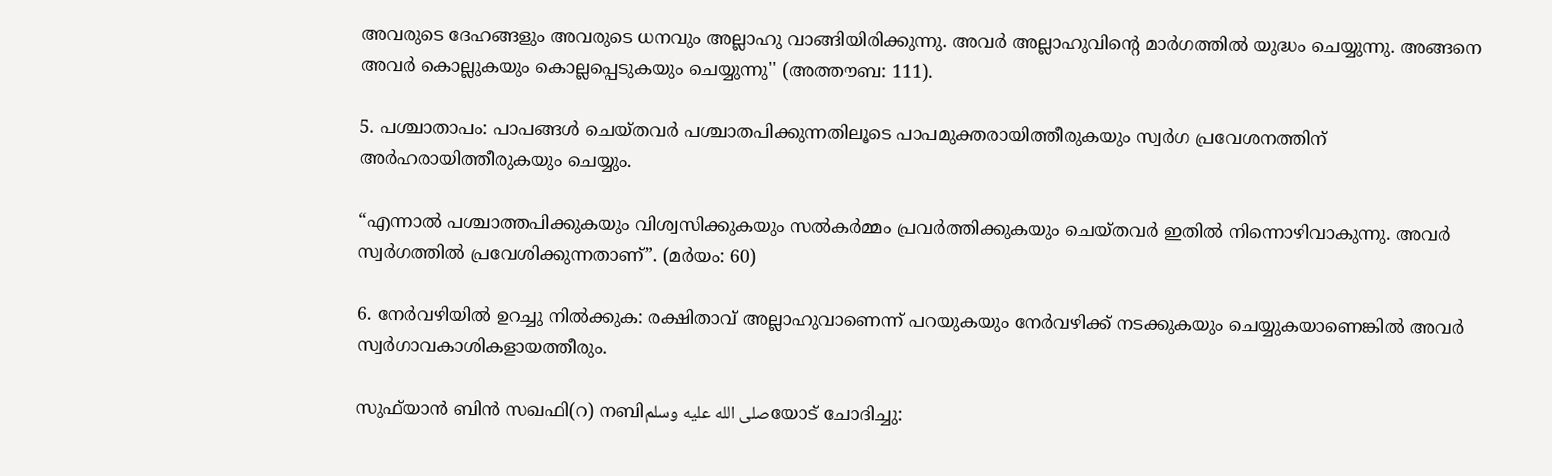അവരുടെ ദേഹങ്ങളും അവരുടെ ധനവും അല്ലാഹു വാങ്ങിയിരിക്കുന്നു. അവർ അല്ലാഹുവിന്റെ മാർഗത്തിൽ യുദ്ധം ചെയ്യുന്നു. അങ്ങനെ അവർ കൊല്ലുകയും കൊല്ലപ്പെടുകയും ചെയ്യുന്നു'' (അത്തൗബ: 111).

5. പശ്ചാതാപം: പാപങ്ങൾ ചെയ്തവർ പശ്ചാതപിക്കുന്നതിലൂടെ പാപമുക്തരായിത്തീരുകയും സ്വർഗ പ്രവേശനത്തിന് അർഹരായിത്തീരുകയും ചെയ്യും.

“എന്നാൽ പശ്ചാത്തപിക്കുകയും വിശ്വസിക്കുകയും സൽകർമ്മം പ്രവർത്തിക്കുകയും ചെയ്തവർ ഇതിൽ നിന്നൊഴിവാകുന്നു. അവർ സ്വർഗത്തിൽ പ്രവേശിക്കുന്നതാണ്”. (മർയം: 60)

6. നേർവഴിയിൽ ഉറച്ചു നിൽക്കുക: രക്ഷിതാവ് അല്ലാഹുവാണെന്ന് പറയുകയും നേർവഴിക്ക് നടക്കുകയും ചെയ്യുകയാണെങ്കിൽ അവർ സ്വർഗാവകാശികളായത്തീരും.

സുഫ്‌യാൻ ബിൻ സഖഫി(റ) നബിصلى الله عليه وسلمയോട് ചോദിച്ചു: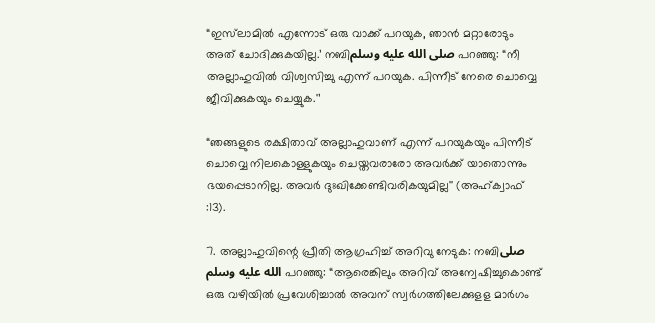“ഇസ്‌ലാമിൽ എന്നോട് ഒരു വാക്ക് പറയുക, ഞാൻ മറ്റാരോടും അത് ചോദിക്കുകയില്ല.’ നബിصلى الله عليه وسلم പറഞ്ഞു: “നീ അല്ലാഹുവിൽ വിശ്വസിച്ചു എന്ന് പറയുക. പിന്നീട് നേരെ ചൊവ്വെ ജീവിക്കുകയും ചെയ്യുക.'’

“ഞങ്ങളുടെ രക്ഷിതാവ് അല്ലാഹുവാണ് എന്ന് പറയുകയും പിന്നീട് ചൊവ്വെ നിലകൊള്ളുകയും ചെയ്തവരാരോ അവർക്ക് യാതൊന്നും ഭയപ്പെടാനില്ല. അവർ ദുഃഖിക്കേണ്ടിവരികയുമില്ല'' (അഹ്ക്വാഫ് :13).

7. അല്ലാഹുവിന്റെ പ്രീതി ആഗ്രഹിച്ച് അറിവു നേടുക: നബിصلى الله عليه وسلم പറഞ്ഞു: “ആരെങ്കിലും അറിവ് അന്വേഷിച്ചുകൊണ്ട് ഒരു വഴിയിൽ പ്രവേശിച്ചാൽ അവന് സ്വർഗത്തിലേക്കുളള മാർഗം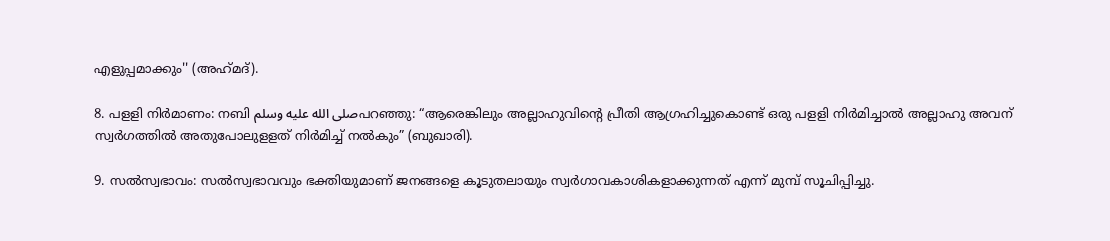എളുപ്പമാക്കും'' (അഹ്‌മദ്).

8. പളളി നിർമാണം: നബി صلى الله عليه وسلمപറഞ്ഞു: “ആരെങ്കിലും അല്ലാഹുവിന്റെ പ്രീതി ആഗ്രഹിച്ചുകൊണ്ട് ഒരു പളളി നിർമിച്ചാൽ അല്ലാഹു അവന് സ്വർഗത്തിൽ അതുപോലുളളത് നിർമിച്ച് നൽകും” (ബുഖാരി).

9. സൽസ്വഭാവം: സൽസ്വഭാവവും ഭക്തിയുമാണ് ജനങ്ങളെ കൂടുതലായും സ്വർഗാവകാശികളാക്കുന്നത് എന്ന് മുമ്പ് സൂചിപ്പിച്ചു.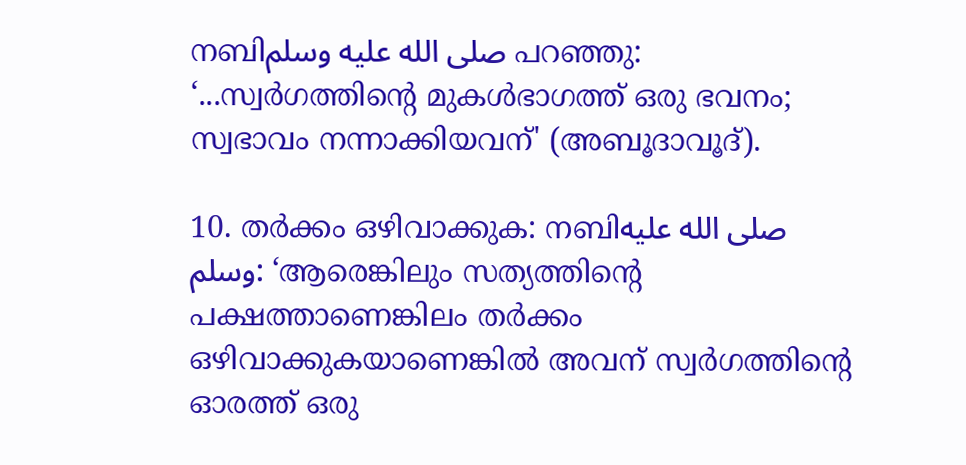നബിصلى الله عليه وسلم പറഞ്ഞു: ‘...സ്വർഗത്തിന്റെ മുകൾഭാഗത്ത് ഒരു ഭവനം; സ്വഭാവം നന്നാക്കിയവന്' (അബൂദാവൂദ്).

10. തർക്കം ഒഴിവാക്കുക: നബിصلى الله عليه وسلم: ‘ആരെങ്കിലും സത്യത്തിന്റെ പക്ഷത്താണെങ്കിലം തർക്കം ഒഴിവാക്കുകയാണെങ്കിൽ അവന് സ്വർഗത്തിന്റെ ഓരത്ത് ഒരു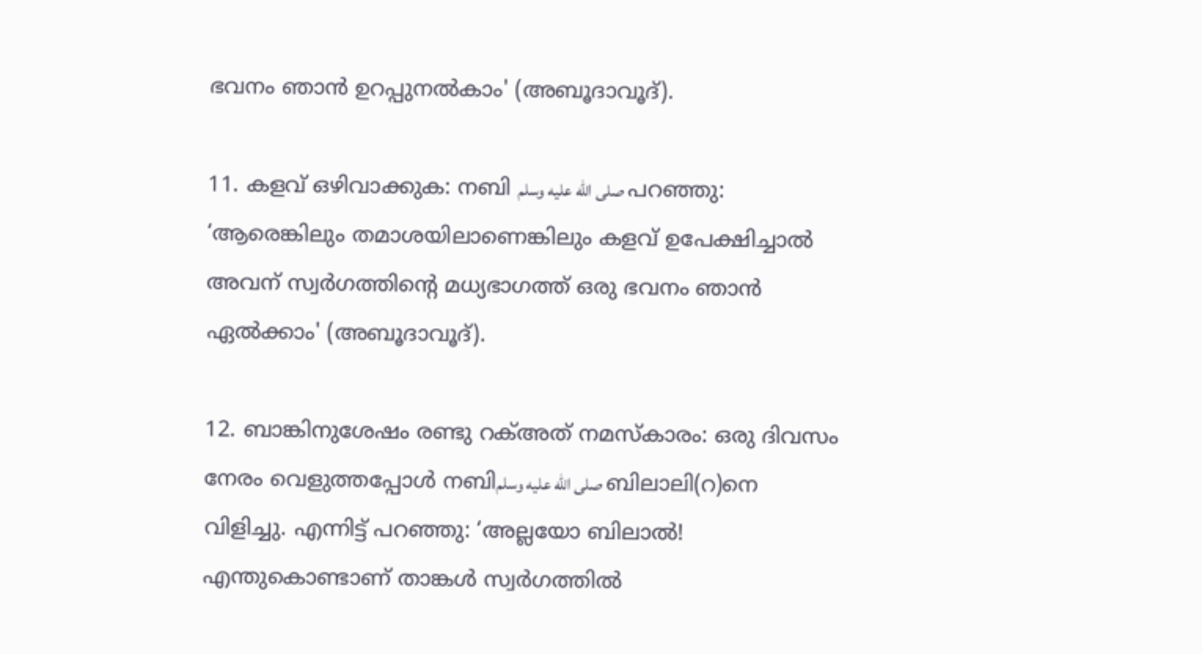ഭവനം ഞാൻ ഉറപ്പുനൽകാം' (അബൂദാവൂദ്).

11. കളവ് ഒഴിവാക്കുക: നബി صلى الله عليه وسلم പറഞ്ഞു: ‘ആരെങ്കിലും തമാശയിലാണെങ്കിലും കളവ് ഉപേക്ഷിച്ചാൽ അവന് സ്വർഗത്തിന്റെ മധ്യഭാഗത്ത് ഒരു ഭവനം ഞാൻ ഏൽക്കാം' (അബൂദാവൂദ്).

12. ബാങ്കിനുശേഷം രണ്ടു റക്അത് നമസ്‌കാരം: ഒരു ദിവസം നേരം വെളുത്തപ്പോൾ നബിصلى الله عليه وسلم ബിലാലി(റ)നെ വിളിച്ചു. എന്നിട്ട് പറഞ്ഞു: ‘അല്ലയോ ബിലാൽ! എന്തുകൊണ്ടാണ് താങ്കൾ സ്വർഗത്തിൽ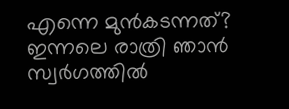എന്നെ മുൻകടന്നത്? ഇന്നലെ രാത്രി ഞാൻ സ്വർഗത്തിൽ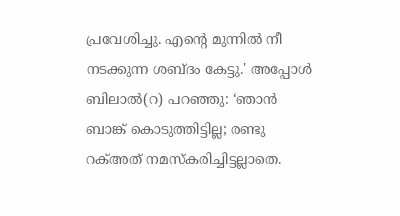പ്രവേശിച്ചു. എന്റെ മുന്നിൽ നീ നടക്കുന്ന ശബ്ദം കേട്ടു.' അപ്പോൾ ബിലാൽ(റ) പറഞ്ഞു: ‘ഞാൻ ബാങ്ക് കൊടുത്തിട്ടില്ല; രണ്ടു റക്അത് നമസ്‌കരിച്ചിട്ടല്ലാതെ.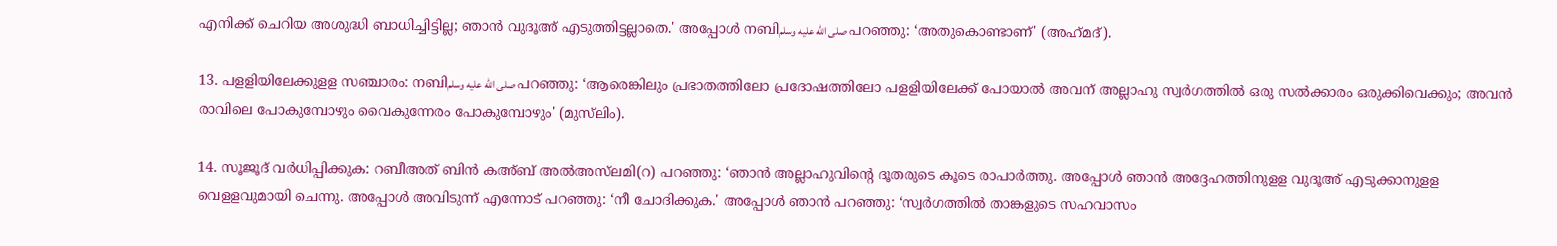എനിക്ക് ചെറിയ അശുദ്ധി ബാധിച്ചിട്ടില്ല; ഞാൻ വുദൂഅ് എടുത്തിട്ടല്ലാതെ.' അപ്പോൾ നബിصلى الله عليه وسلم പറഞ്ഞു: ‘അതുകൊണ്ടാണ്' (അഹ്‌മദ്).

13. പളളിയിലേക്കുളള സഞ്ചാരം: നബിصلى الله عليه وسلم പറഞ്ഞു: ‘ആരെങ്കിലും പ്രഭാതത്തിലോ പ്രദോഷത്തിലോ പളളിയിലേക്ക് പോയാൽ അവന് അല്ലാഹു സ്വർഗത്തിൽ ഒരു സൽക്കാരം ഒരുക്കിവെക്കും; അവൻ രാവിലെ പോകുമ്പോഴും വൈകുന്നേരം പോകുമ്പോഴും' (മുസ്‌ലിം).

14. സൂജൂദ് വർധിപ്പിക്കുക: റബീഅത് ബിൻ കഅ്ബ് അൽഅസ്‌ലമി(റ) പറഞ്ഞു: ‘ഞാൻ അല്ലാഹുവിന്റെ ദൂതരുടെ കൂടെ രാപാർത്തു. അപ്പോൾ ഞാൻ അദ്ദേഹത്തിനുളള വുദൂഅ് എടുക്കാനുളള വെളളവുമായി ചെന്നു. അപ്പോൾ അവിടുന്ന് എന്നോട് പറഞ്ഞു: ‘നീ ചോദിക്കുക.' അപ്പോൾ ഞാൻ പറഞ്ഞു: ‘സ്വർഗത്തിൽ താങ്കളുടെ സഹവാസം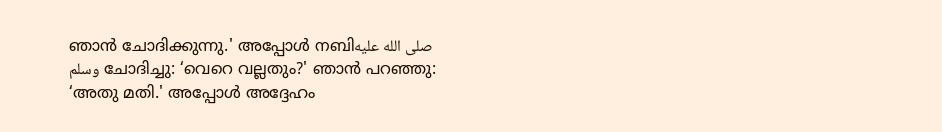ഞാൻ ചോദിക്കുന്നു.' അപ്പോൾ നബിصلى الله عليه وسلم ചോദിച്ചു: ‘വെറെ വല്ലതും?' ഞാൻ പറഞ്ഞു: ‘അതു മതി.' അപ്പോൾ അദ്ദേഹം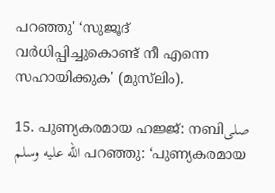പറഞ്ഞു' ‘സുജൂദ് വർധിപ്പിച്ചുകൊണ്ട് നീ എന്നെ സഹായിക്കുക' (മുസ്‌ലിം).

15. പുണ്യകരമായ ഹജ്ജ്: നബിصلى الله عليه وسلم പറഞ്ഞു: ‘പുണ്യകരമായ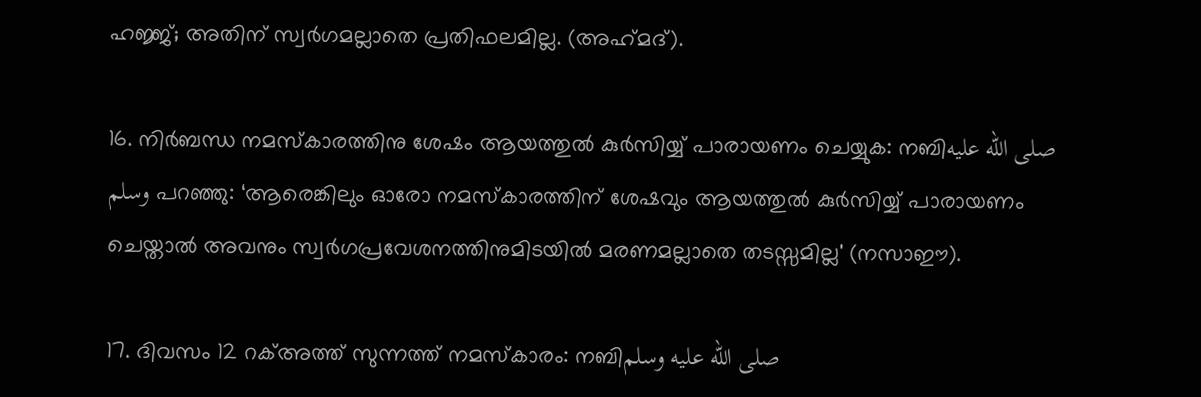ഹജ്ജ്; അതിന് സ്വർഗമല്ലാതെ പ്രതിഫലമില്ല. (അഹ്‌മദ്).

16. നിർബന്ധ നമസ്‌കാരത്തിനു ശേഷം ആയത്തുൽ കുർസിയ്യ് പാരായണം ചെയ്യുക: നബിصلى الله عليه وسلم പറഞ്ഞു: ‘ആരെങ്കിലും ഓരോ നമസ്‌കാരത്തിന് ശേഷവും ആയത്തുൽ കുർസിയ്യ് പാരായണം ചെയ്താൽ അവനും സ്വർഗപ്രവേശനത്തിനുമിടയിൽ മരണമല്ലാതെ തടസ്സമില്ല' (നസാഈ).

17. ദിവസം 12 റക്അത്ത് സുന്നത്ത് നമസ്‌കാരം: നബിصلى الله عليه وسلم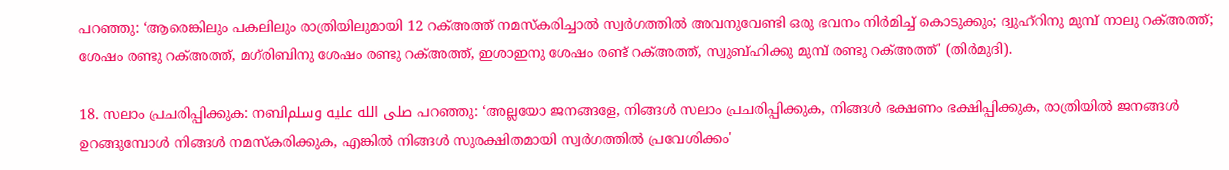പറഞ്ഞു: ‘ആരെങ്കിലും പകലിലും രാത്രിയിലുമായി 12 റക്അത്ത് നമസ്‌കരിച്ചാൽ സ്വർഗത്തിൽ അവനുവേണ്ടി ഒരു ഭവനം നിർമിച്ച് കൊടുക്കും; ദ്വുഹ്‌റിനു മുമ്പ് നാലു റക്അത്ത്; ശേഷം രണ്ടു റക്അത്ത്, മഗ്‌രിബിനു ശേഷം രണ്ടു റക്അത്ത്, ഇശാഇനു ശേഷം രണ്ട് റക്അത്ത്, സ്വുബ്ഹിക്കു മുമ്പ് രണ്ടു റക്അത്ത്' (തിർമുദി).

18. സലാം പ്രചരിപ്പിക്കുക: നബിصلى الله عليه وسلم പറഞ്ഞു: ‘അല്ലയോ ജനങ്ങളേ, നിങ്ങൾ സലാം പ്രചരിപ്പിക്കുക, നിങ്ങൾ ഭക്ഷണം ഭക്ഷിപ്പിക്കുക, രാത്രിയിൽ ജനങ്ങൾ ഉറങ്ങുമ്പോൾ നിങ്ങൾ നമസ്‌കരിക്കുക, എങ്കിൽ നിങ്ങൾ സുരക്ഷിതമായി സ്വർഗത്തിൽ പ്രവേശിക്കം'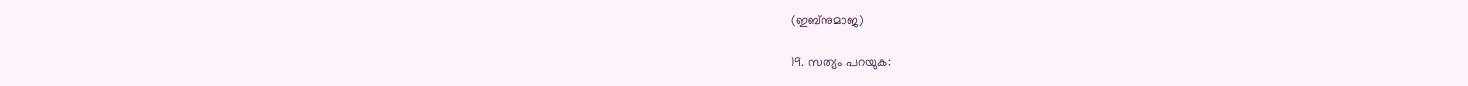(ഇബ്‌നുമാജ)

19. സത്യം പറയുക: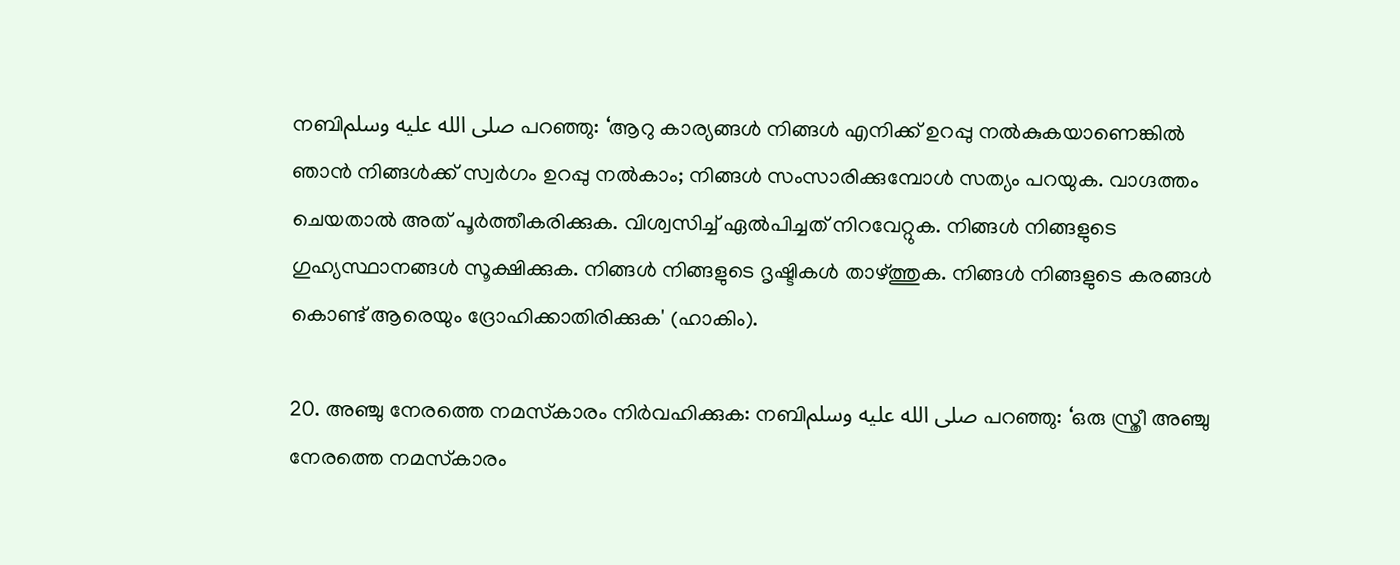നബിصلى الله عليه وسلم പറഞ്ഞു: ‘ആറു കാര്യങ്ങൾ നിങ്ങൾ എനിക്ക് ഉറപ്പു നൽകുകയാണെങ്കിൽ ഞാൻ നിങ്ങൾക്ക് സ്വർഗം ഉറപ്പു നൽകാം; നിങ്ങൾ സംസാരിക്കുമ്പോൾ സത്യം പറയുക. വാഗ്ദത്തം ചെയതാൽ അത് പൂർത്തീകരിക്കുക. വിശ്വസിച്ച് ഏൽപിച്ചത് നിറവേറ്റുക. നിങ്ങൾ നിങ്ങളുടെ ഗുഹ്യസ്ഥാനങ്ങൾ സൂക്ഷിക്കുക. നിങ്ങൾ നിങ്ങളുടെ ദൃഷ്ടികൾ താഴ്ത്തുക. നിങ്ങൾ നിങ്ങളുടെ കരങ്ങൾ കൊണ്ട് ആരെയും ദ്രോഹിക്കാതിരിക്കുക' (ഹാകിം).

20. അഞ്ചു നേരത്തെ നമസ്‌കാരം നിർവഹിക്കുക: നബിصلى الله عليه وسلم പറഞ്ഞു: ‘ഒരു സ്ത്രീ അഞ്ചു നേരത്തെ നമസ്‌കാരം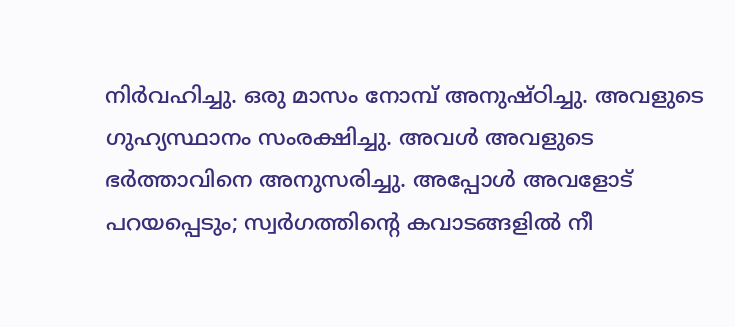നിർവഹിച്ചു. ഒരു മാസം നോമ്പ് അനുഷ്ഠിച്ചു. അവളുടെ ഗുഹ്യസ്ഥാനം സംരക്ഷിച്ചു. അവൾ അവളുടെ ഭർത്താവിനെ അനുസരിച്ചു. അപ്പോൾ അവളോട് പറയപ്പെടും; സ്വർഗത്തിന്റെ കവാടങ്ങളിൽ നീ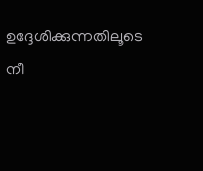ഉദ്ദേശിക്കുന്നതിലൂടെ നീ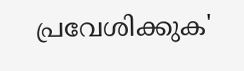പ്രവേശിക്കുക'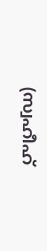(സ്വഹീഹ്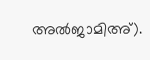അൽജാമിഅ്).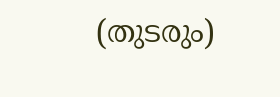(തുടരും)